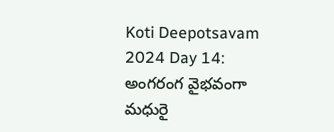Koti Deepotsavam 2024 Day 14: అంగరంగ వైభవంగా మధురై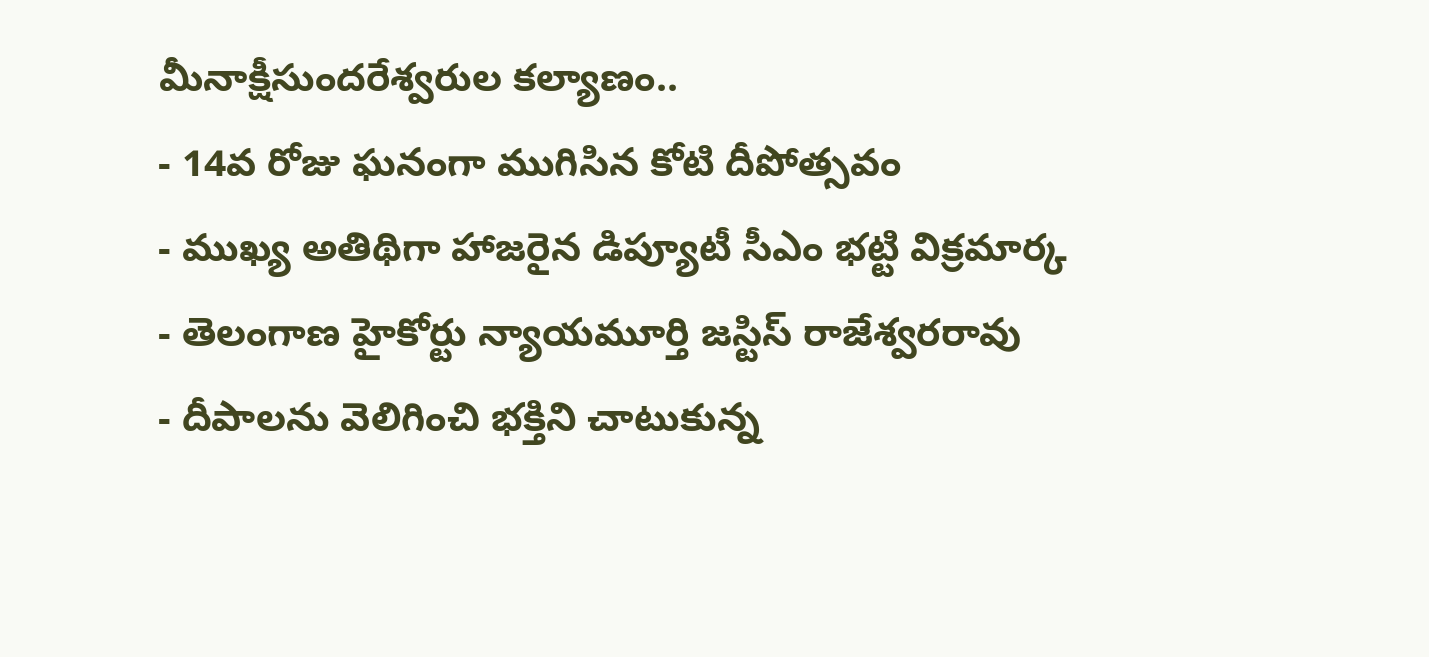మీనాక్షీసుందరేశ్వరుల కల్యాణం..
- 14వ రోజు ఘనంగా ముగిసిన కోటి దీపోత్సవం
- ముఖ్య అతిథిగా హాజరైన డిప్యూటీ సీఎం భట్టి విక్రమార్క
- తెలంగాణ హైకోర్టు న్యాయమూర్తి జస్టిస్ రాజేశ్వరరావు
- దీపాలను వెలిగించి భక్తిని చాటుకున్న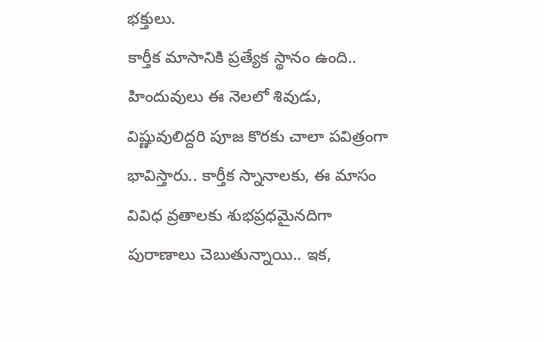భక్తులు.
కార్తీక మాసానికి ప్రత్యేక స్థానం ఉంది.. హిందువులు ఈ నెలలో శివుడు, విష్ణువులిద్దరి పూజ కొరకు చాలా పవిత్రంగా భావిస్తారు.. కార్తీక స్నానాలకు, ఈ మాసం వివిధ వ్రతాలకు శుభప్రధమైనదిగా పురాణాలు చెబుతున్నాయి.. ఇక,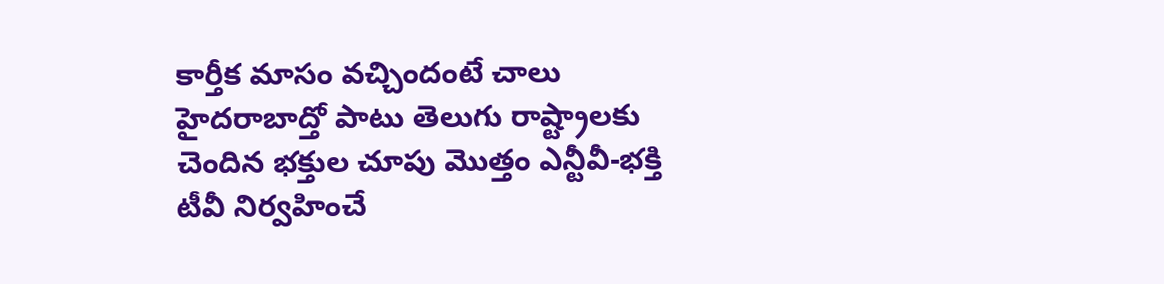కార్తీక మాసం వచ్చిందంటే చాలు హైదరాబాద్తో పాటు తెలుగు రాష్ట్రాలకు చెందిన భక్తుల చూపు మొత్తం ఎన్టీవీ-భక్తి టీవీ నిర్వహించే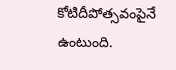కోటిదీపోత్సవంపైనే ఉంటుంది.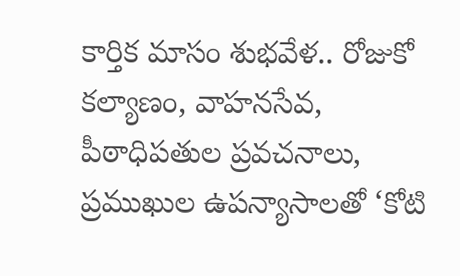కార్తిక మాసం శుభవేళ.. రోజుకో కల్యాణం, వాహనసేవ, పీఠాధిపతుల ప్రవచనాలు, ప్రముఖుల ఉపన్యాసాలతో ‘కోటి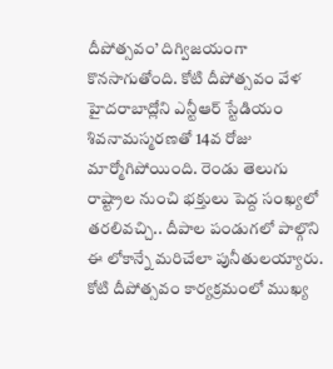దీపోత్సవం’ దిగ్విజయంగా కొనసాగుతోంది. కోటి దీపోత్సవం వేళ హైదరాబాద్లోని ఎన్టీఆర్ స్టేడియం శివనామస్మరణతో 14వ రోజు మార్మోగిపోయింది. రెండు తెలుగు రాష్ట్రాల నుంచి భక్తులు పెద్ద సంఖ్యలో తరలివచ్చి.. దీపాల పండుగలో పాల్గొని ఈ లోకాన్నే మరిచేలా పునీతులయ్యారు. కోటి దీపోత్సవం కార్యక్రమంలో ముఖ్య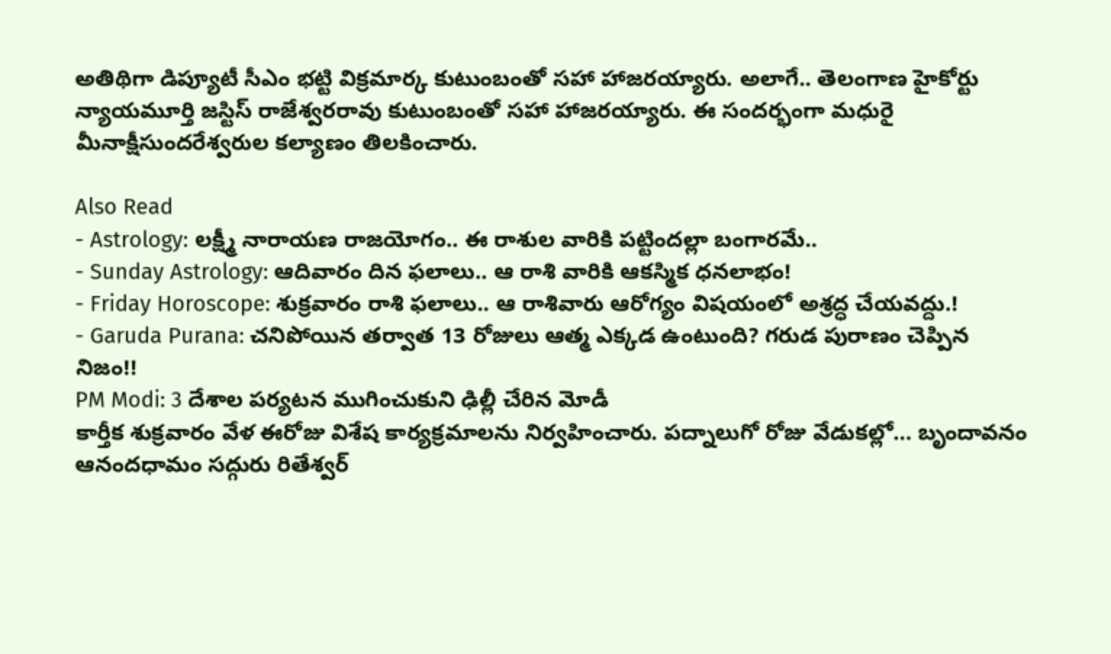అతిథిగా డిప్యూటీ సీఎం భట్టి విక్రమార్క కుటుంబంతో సహా హాజరయ్యారు. అలాగే.. తెలంగాణ హైకోర్టు న్యాయమూర్తి జస్టిస్ రాజేశ్వరరావు కుటుంబంతో సహా హాజరయ్యారు. ఈ సందర్భంగా మధురై మీనాక్షీసుందరేశ్వరుల కల్యాణం తిలకించారు.

Also Read
- Astrology: లక్ష్మీ నారాయణ రాజయోగం.. ఈ రాశుల వారికి పట్టిందల్లా బంగారమే..
- Sunday Astrology: ఆదివారం దిన ఫలాలు.. ఆ రాశి వారికి ఆకస్మిక ధనలాభం!
- Friday Horoscope: శుక్రవారం రాశి ఫలాలు.. ఆ రాశివారు ఆరోగ్యం విషయంలో అశ్రద్ధ చేయవద్దు.!
- Garuda Purana: చనిపోయిన తర్వాత 13 రోజులు ఆత్మ ఎక్కడ ఉంటుంది? గరుడ పురాణం చెప్పిన నిజం!!
PM Modi: 3 దేశాల పర్యటన ముగించుకుని ఢిల్లీ చేరిన మోడీ
కార్తీక శుక్రవారం వేళ ఈరోజు విశేష కార్యక్రమాలను నిర్వహించారు. పద్నాలుగో రోజు వేడుకల్లో… బృందావనం ఆనందధామం సద్గురు రితేశ్వర్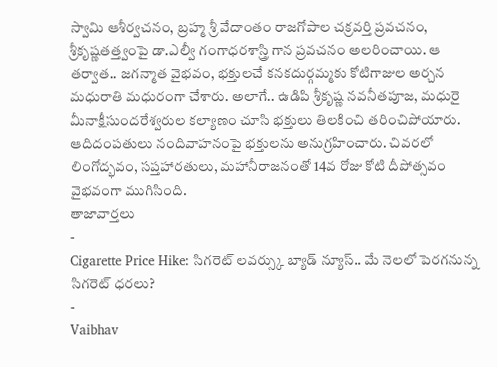స్వామి ఆశీర్వచనం, బ్రహ్మ శ్రీ వేదాంతం రాజగోపాల చక్రవర్తి ప్రవచనం, శ్రీకృష్ణతత్త్వంపై డా.ఎల్వీ గంగాధరశాస్త్రి గాన ప్రవచనం అలరించాయి. ఆ తర్వాత.. జగన్మాత వైభవం, భక్తులచే కనకదుర్గమ్మకు కోటిగాజుల అర్చన మధురాతి మధురంగా చేశారు. అలాగే.. ఉడిపి శ్రీకృష్ణ నవనీతపూజ, మధురై మీనాక్షీసుందరేశ్వరుల కల్యాణం చూసి భక్తులు తిలకించి తరించిపోయారు. ఆదిదంపతులు నందివాహనంపై భక్తులను అనుగ్రహించారు. చివరలో లింగోద్భవం, సప్తహారతులు, మహానీరాజనంతో 14వ రోజు కోటి దీపోత్సవం వైభవంగా ముగిసింది.
తాజావార్తలు
-
Cigarette Price Hike: సిగరెట్ లవర్స్కు బ్యాడ్ న్యూస్.. మే నెలలో పెరగనున్న సిగరెట్ ధరలు?
-
Vaibhav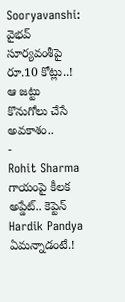Sooryavanshi: వైభవ్ సూర్యవంశీపై రూ.10 కోట్లు..! ఆ జట్టు కొనుగోలు చేసే అవకాశం..
-
Rohit Sharma గాయంపై కీలక అప్డేట్.. కెప్టెన్ Hardik Pandya ఏమన్నాడంటే.!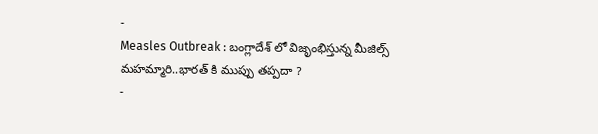-
Measles Outbreak : బంగ్లాదేశ్ లో విజృంభిస్తున్న మీజిల్స్ మహమ్మారి..భారత్ కి ముప్పు తప్పదా ?
-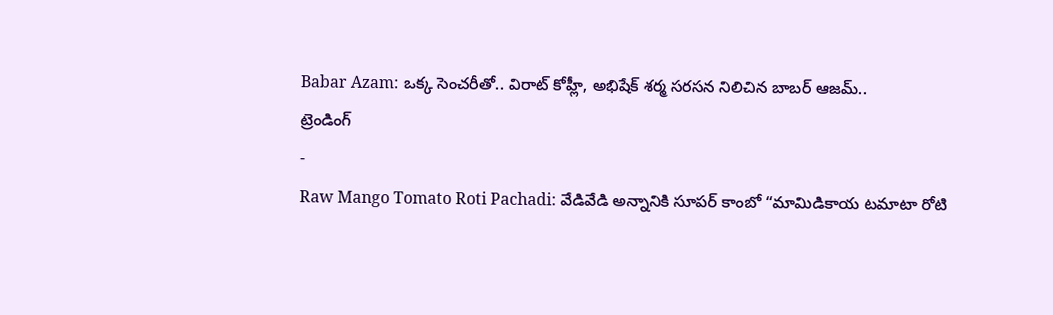Babar Azam: ఒక్క సెంచరీతో.. విరాట్ కోహ్లీ, అభిషేక్ శర్మ సరసన నిలిచిన బాబర్ ఆజమ్..
ట్రెండింగ్
-
Raw Mango Tomato Roti Pachadi: వేడివేడి అన్నానికి సూపర్ కాంబో “మామిడికాయ టమాటా రోటి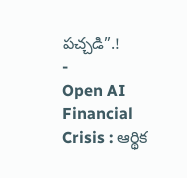పచ్చడి”.!
-
Open AI Financial Crisis : ఆర్థిక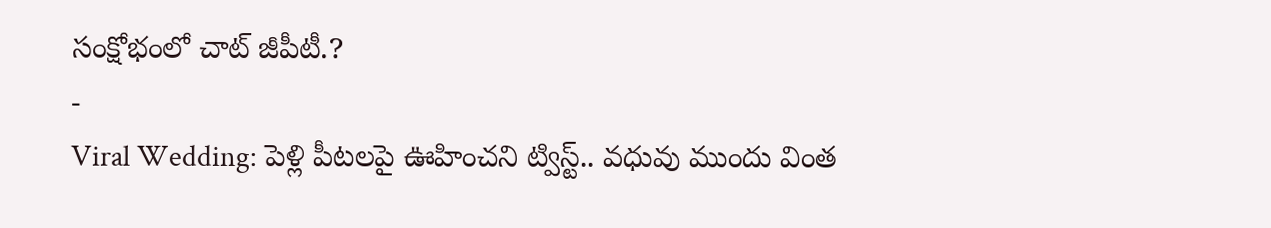సంక్షోభంలో చాట్ జీపీటీ.?
-
Viral Wedding: పెళ్లి పీటలపై ఊహించని ట్విస్ట్.. వధువు ముందు వింత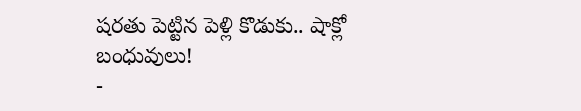షరతు పెట్టిన పెళ్లి కొడుకు.. షాక్లో బంధువులు!
-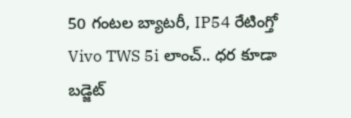50 గంటల బ్యాటరీ, IP54 రేటింగ్తో Vivo TWS 5i లాంచ్.. ధర కూడా బడ్జెట్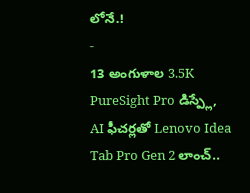లోనే.!
-
13 అంగుళాల 3.5K PureSight Pro డిస్ప్లే, AI ఫీచర్లతో Lenovo Idea Tab Pro Gen 2 లాంచ్..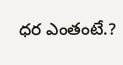ధర ఎంతంటే.?